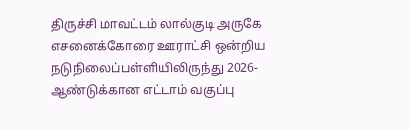திருச்சி மாவட்டம் லால்குடி அருகே எசனைக்கோரை ஊராட்சி ஒன்றிய நடுநிலைப்பள்ளியிலிருந்து 2026- ஆண்டுக்கான எட்டாம் வகுப்பு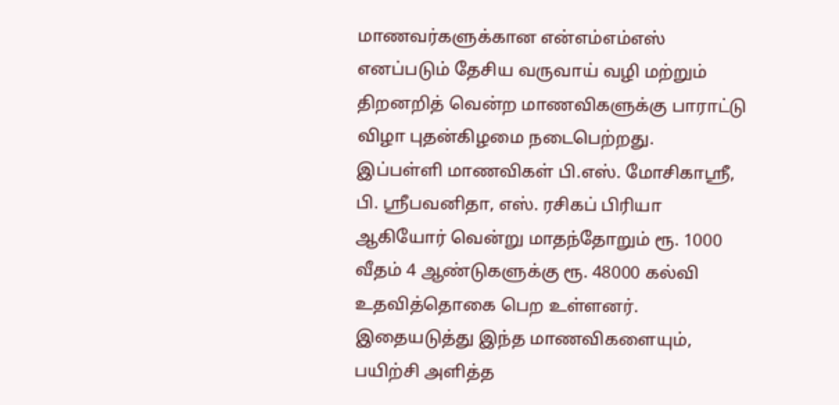மாணவர்களுக்கான என்எம்எம்எஸ் எனப்படும் தேசிய வருவாய் வழி மற்றும் திறனறித் வென்ற மாணவிகளுக்கு பாராட்டு விழா புதன்கிழமை நடைபெற்றது.
இப்பள்ளி மாணவிகள் பி.எஸ். மோசிகாஸ்ரீ, பி. ஸ்ரீபவனிதா, எஸ். ரசிகப் பிரியா ஆகியோர் வென்று மாதந்தோறும் ரூ. 1000 வீதம் 4 ஆண்டுகளுக்கு ரூ. 48000 கல்வி உதவித்தொகை பெற உள்ளனர்.
இதையடுத்து இந்த மாணவிகளையும், பயிற்சி அளித்த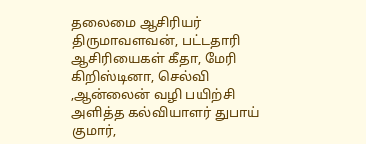தலைமை ஆசிரியர் திருமாவளவன், பட்டதாரி ஆசிரியைகள் கீதா, மேரி கிறிஸ்டினா, செல்வி ,ஆன்லைன் வழி பயிற்சி அளித்த கல்வியாளர் துபாய் குமார்,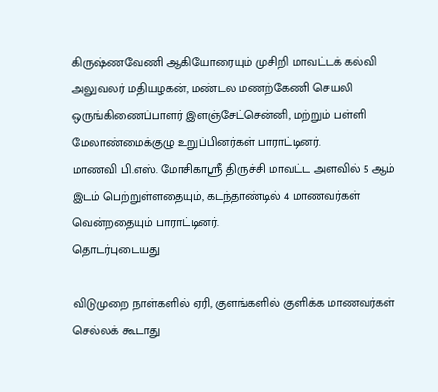கிருஷ்ணவேணி ஆகியோரையும் முசிறி மாவட்டக் கல்வி அலுவலர் மதியழகன், மண்டல மணற்கேணி செயலி ஒருங்கிணைப்பாளர் இளஞ்சேட்சென்னி, மற்றும் பள்ளி மேலாண்மைக்குழு உறுப்பினர்கள் பாராட்டினர்.
மாணவி பி.எஸ். மோசிகாஸ்ரீ திருச்சி மாவட்ட அளவில் 5 ஆம் இடம் பெற்றுள்ளதையும், கடந்தாண்டில் 4 மாணவர்கள் வென்றதையும் பாராட்டினர்.
தொடர்புடையது

விடுமுறை நாள்களில் ஏரி, குளங்களில் குளிக்க மாணவர்கள் செல்லக் கூடாது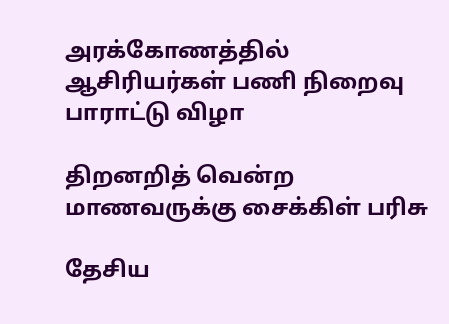அரக்கோணத்தில் ஆசிரியர்கள் பணி நிறைவு பாராட்டு விழா

திறனறித் வென்ற மாணவருக்கு சைக்கிள் பரிசு

தேசிய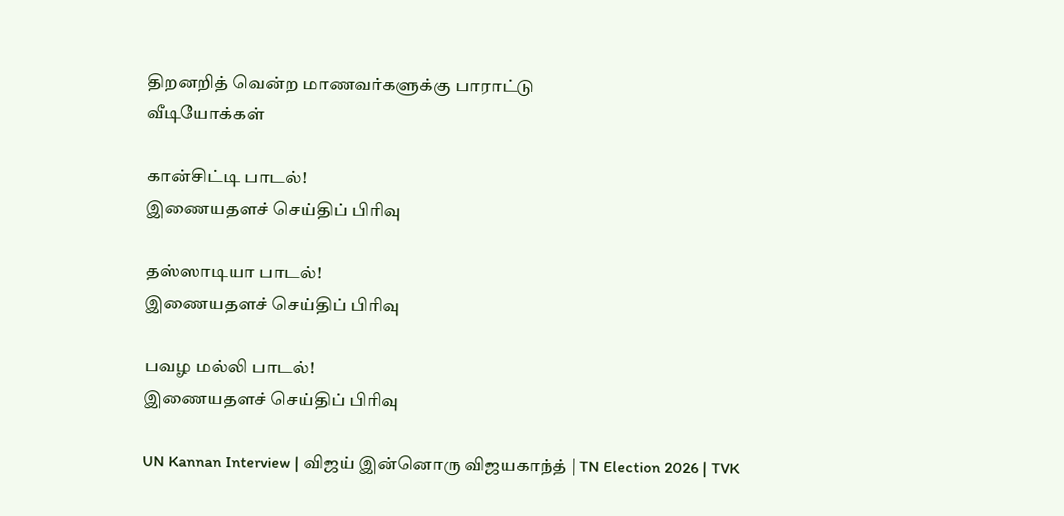திறனறித் வென்ற மாணவர்களுக்கு பாராட்டு
வீடியோக்கள்

கான்சிட்டி பாடல்!
இணையதளச் செய்திப் பிரிவு

தஸ்ஸாடியா பாடல்!
இணையதளச் செய்திப் பிரிவு

பவழ மல்லி பாடல்!
இணையதளச் செய்திப் பிரிவு

UN Kannan Interview | விஜய் இன்னொரு விஜயகாந்த் | TN Election 2026 | TVK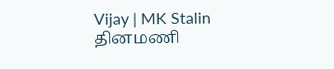Vijay | MK Stalin
தினமணி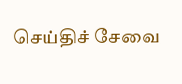செய்திச் சேவை